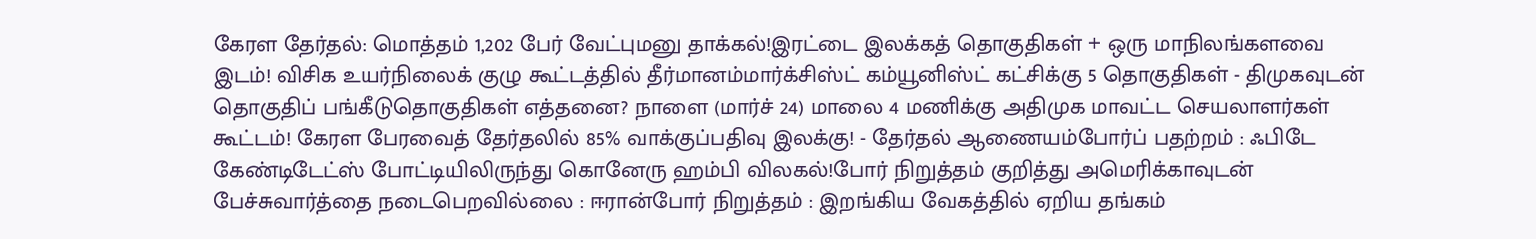கேரள தேர்தல்: மொத்தம் 1,202 பேர் வேட்புமனு தாக்கல்!இரட்டை இலக்கத் தொகுதிகள் + ஒரு மாநிலங்களவை இடம்! விசிக உயர்நிலைக் குழு கூட்டத்தில் தீர்மானம்மார்க்சிஸ்ட் கம்யூனிஸ்ட் கட்சிக்கு 5 தொகுதிகள் - திமுகவுடன் தொகுதிப் பங்கீடுதொகுதிகள் எத்தனை? நாளை (மார்ச் 24) மாலை 4 மணிக்கு அதிமுக மாவட்ட செயலாளர்கள் கூட்டம்! கேரள பேரவைத் தேர்தலில் 85% வாக்குப்பதிவு இலக்கு! - தேர்தல் ஆணையம்போர்ப் பதற்றம் : ஃபிடே கேண்டிடேட்ஸ் போட்டியிலிருந்து கொனேரு ஹம்பி விலகல்!போர் நிறுத்தம் குறித்து அமெரிக்காவுடன் பேச்சுவார்த்தை நடைபெறவில்லை : ஈரான்போர் நிறுத்தம் : இறங்கிய வேகத்தில் ஏறிய தங்கம்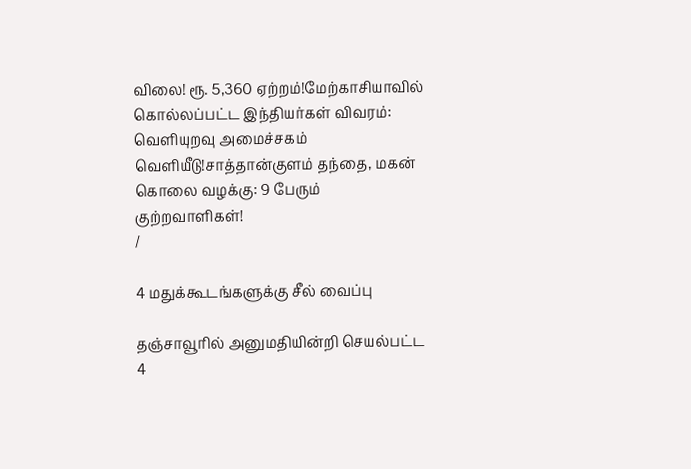விலை! ரூ. 5,360 ஏற்றம்!மேற்காசியாவில் கொல்லப்பட்ட இந்தியர்கள் விவரம்: வெளியுறவு அமைச்சகம் வெளியீடு!சாத்தான்குளம் தந்தை, மகன் கொலை வழக்கு: 9 பேரும் குற்றவாளிகள்!
/

4 மதுக்கூடங்களுக்கு சீல் வைப்பு

தஞ்சாவூரில் அனுமதியின்றி செயல்பட்ட 4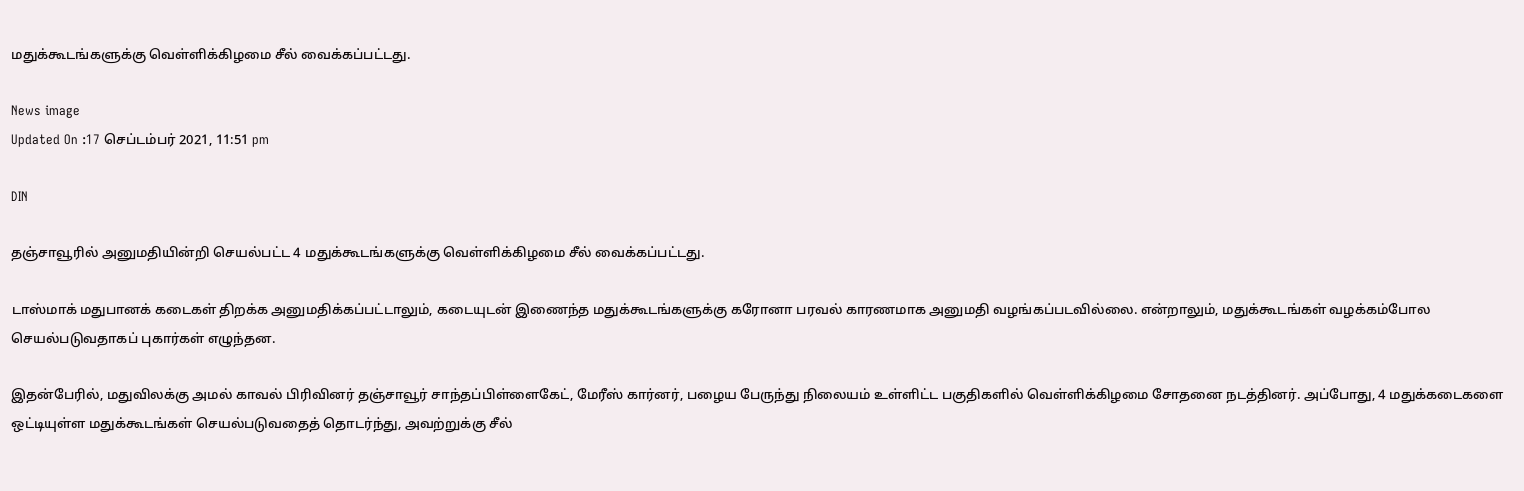மதுக்கூடங்களுக்கு வெள்ளிக்கிழமை சீல் வைக்கப்பட்டது.

News image
Updated On :17 செப்டம்பர் 2021, 11:51 pm

DIN

தஞ்சாவூரில் அனுமதியின்றி செயல்பட்ட 4 மதுக்கூடங்களுக்கு வெள்ளிக்கிழமை சீல் வைக்கப்பட்டது.

டாஸ்மாக் மதுபானக் கடைகள் திறக்க அனுமதிக்கப்பட்டாலும், கடையுடன் இணைந்த மதுக்கூடங்களுக்கு கரோனா பரவல் காரணமாக அனுமதி வழங்கப்படவில்லை. என்றாலும், மதுக்கூடங்கள் வழக்கம்போல செயல்படுவதாகப் புகார்கள் எழுந்தன.

இதன்பேரில், மதுவிலக்கு அமல் காவல் பிரிவினர் தஞ்சாவூர் சாந்தப்பிள்ளைகேட், மேரீஸ் கார்னர், பழைய பேருந்து நிலையம் உள்ளிட்ட பகுதிகளில் வெள்ளிக்கிழமை சோதனை நடத்தினர். அப்போது, 4 மதுக்கடைகளை ஒட்டியுள்ள மதுக்கூடங்கள் செயல்படுவதைத் தொடர்ந்து, அவற்றுக்கு சீல்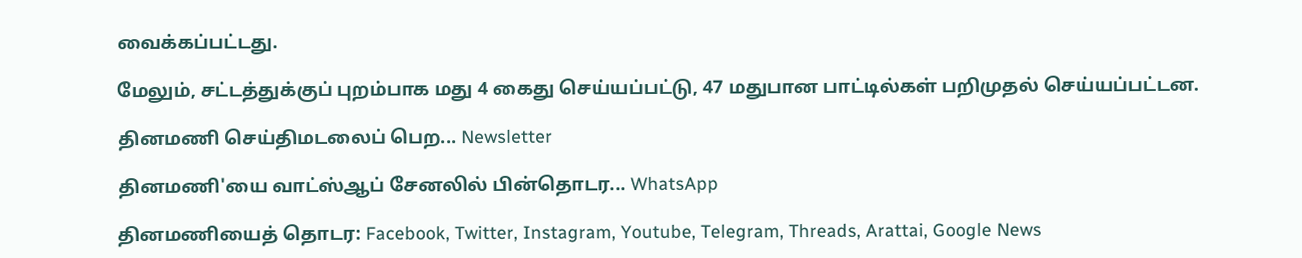வைக்கப்பட்டது.

மேலும், சட்டத்துக்குப் புறம்பாக மது 4 கைது செய்யப்பட்டு, 47 மதுபான பாட்டில்கள் பறிமுதல் செய்யப்பட்டன.

தினமணி செய்திமடலைப் பெற... Newsletter

தினமணி'யை வாட்ஸ்ஆப் சேனலில் பின்தொடர... WhatsApp

தினமணியைத் தொடர: Facebook, Twitter, Instagram, Youtube, Telegram, Threads, Arattai, Google News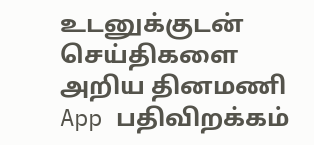உடனுக்குடன் செய்திகளை அறிய தினமணி App பதிவிறக்கம்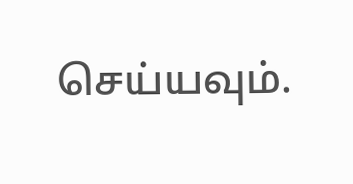செய்யவும்.